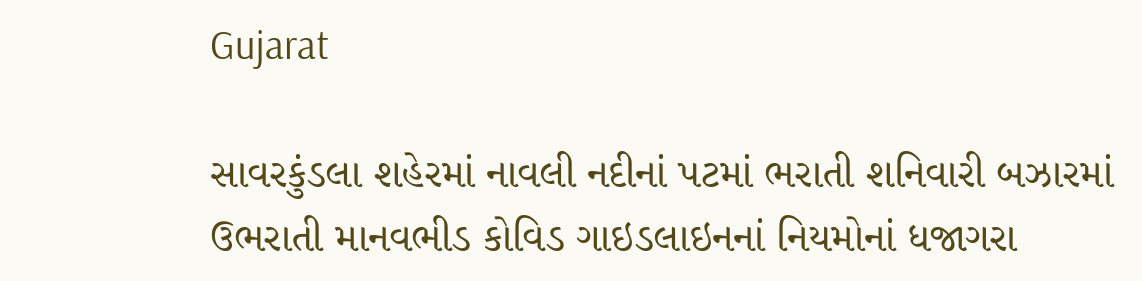Gujarat

સાવરકુંડલા શહેરમાં નાવલી નદીનાં પટમાં ભરાતી શનિવારી બઝારમાં ઉભરાતી માનવભીડ કોવિડ ગાઇડલાઇનનાં નિયમોનાં ધજાગરા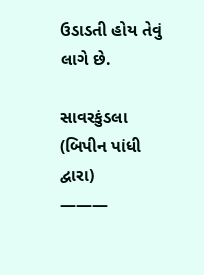ઉડાડતી હોય તેવું લાગે છે.

સાવરકુંડલા
(બિપીન પાંધી દ્વારા)
———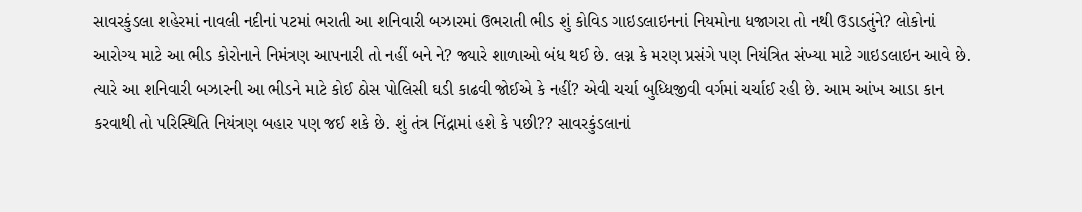સાવરકુંડલા શહેરમાં નાવલી નદીનાં પટમાં ભરાતી આ શનિવારી બઝારમાં ઉભરાતી ભીડ શું કોવિડ ગાઇડલાઇનનાં નિયમોના ધજાગરા તો નથી ઉડાડતુંને? લોકોનાં આરોગ્ય માટે આ ભીડ કોરોનાને નિમંત્રણ આપનારી તો નહીં બને ને? જ્યારે શાળાઓ બંધ થઈ છે. લગ્ન કે મરણ પ્રસંગે પણ નિયંત્રિત સંખ્યા માટે ગાઇડલાઇન આવે છે. ત્યારે આ શનિવારી બઝારની આ ભીડને માટે કોઈ ઠોસ પોલિસી ઘડી કાઢવી જોઈએ કે નહીં? એવી ચર્ચા બુધ્ધિજીવી વર્ગમાં ચર્ચાઈ રહી છે. આમ આંખ આડા કાન કરવાથી તો પરિસ્થિતિ નિયંત્રણ બહાર પણ જઈ શકે છે. શું તંત્ર નિંદ્રામાં હશે કે પછી?? સાવરકુંડલાનાં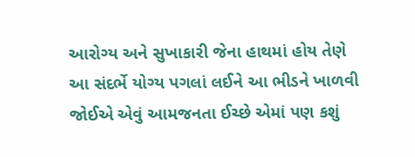આરોગ્ય અને સુખાકારી જેના હાથમાં હોય તેણે આ સંદર્ભે યોગ્ય પગલાં લઈને આ ભીડને ખાળવી જોઈએ એવું આમજનતા ઈચ્છે એમાં પણ કશું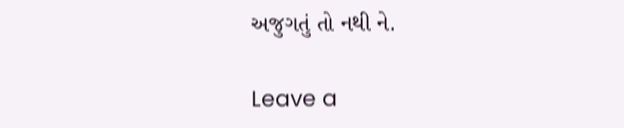અજુગતું તો નથી ને.

Leave a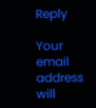Reply

Your email address will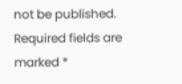not be published. Required fields are marked *